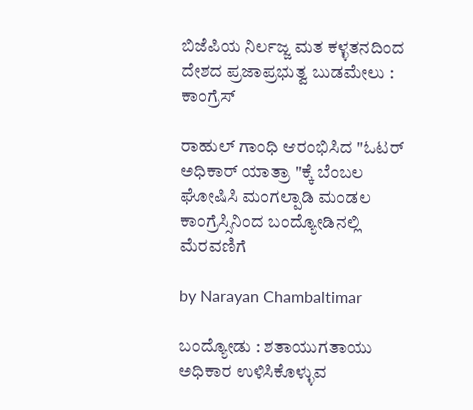ಬಿಜೆಪಿಯ ನಿರ್ಲಜ್ಜ ಮತ ಕಳ್ಳತನದಿಂದ ದೇಶದ ಪ್ರಜಾಪ್ರಭುತ್ವ ಬುಡಮೇಲು : ಕಾಂಗ್ರೆಸ್

ರಾಹುಲ್ ಗಾಂಧಿ ಆರಂಭಿಸಿದ "ಓಟರ್ ಅಧಿಕಾರ್ ಯಾತ್ರಾ "ಕ್ಕೆ ಬೆಂಬಲ ಘೋಷಿಸಿ ಮಂಗಲ್ಪಾಡಿ ಮಂಡಲ ಕಾಂಗ್ರೆಸ್ಸಿನಿಂದ ಬಂದ್ಯೋಡಿನಲ್ಲಿ ಮೆರವಣಿಗೆ

by Narayan Chambaltimar

ಬಂದ್ಯೋಡು : ಶತಾಯುಗತಾಯು ಅಧಿಕಾರ ಉಳಿಸಿಕೊಳ್ಳುವ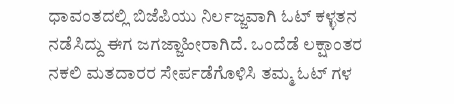ಧಾವಂತದಲ್ಲಿ ಬಿಜೆಪಿಯು ನಿರ್ಲಜ್ಜವಾಗಿ ಓಟ್ ಕಳ್ಳತನ ನಡೆಸಿದ್ದು ಈಗ ಜಗಜ್ಜಾಹೀರಾಗಿದೆ. ಒಂದೆಡೆ ಲಕ್ಷಾಂತರ ನಕಲಿ ಮತದಾರರ ಸೇರ್ಪಡೆಗೊಳಿಸಿ ತಮ್ಮ ಓಟ್ ಗಳ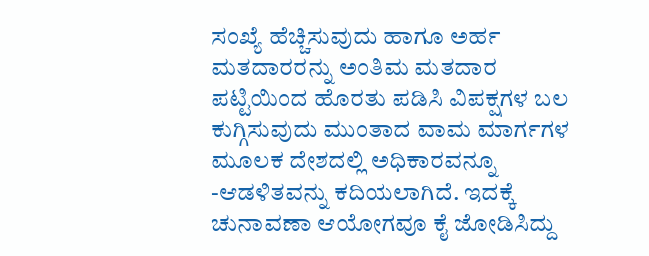ಸಂಖ್ಯೆ ಹೆಚ್ಚಿಸುವುದು ಹಾಗೂ ಅರ್ಹ ಮತದಾರರನ್ನು ಅಂತಿಮ ಮತದಾರ ಪಟ್ಟಿಯಿಂದ ಹೊರತು ಪಡಿಸಿ ವಿಪಕ್ಷಗಳ ಬಲ ಕುಗ್ಗಿಸುವುದು ಮುಂತಾದ ವಾಮ ಮಾರ್ಗಗಳ ಮೂಲಕ ದೇಶದಲ್ಲಿ ಅಧಿಕಾರವನ್ನೂ -ಆಡಳಿತವನ್ನು ಕದಿಯಲಾಗಿದೆ. ಇದಕ್ಕೆ ಚುನಾವಣಾ ಆಯೋಗವೂ ಕೈ ಜೋಡಿಸಿದ್ದು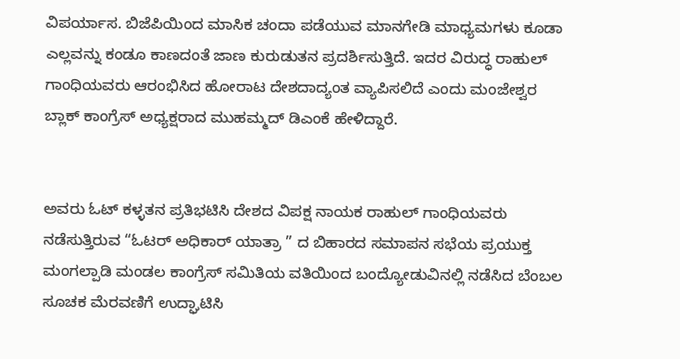ವಿಪರ್ಯಾಸ. ಬಿಜೆಪಿಯಿಂದ ಮಾಸಿಕ ಚಂದಾ ಪಡೆಯುವ ಮಾನಗೇಡಿ ಮಾಧ್ಯಮಗಳು ಕೂಡಾ ಎಲ್ಲವನ್ನು ಕಂಡೂ ಕಾಣದಂತೆ ಜಾಣ ಕುರುಡುತನ ಪ್ರದರ್ಶಿಸುತ್ತಿದೆ. ಇದರ ವಿರುದ್ಧ ರಾಹುಲ್ ಗಾಂಧಿಯವರು ಆರಂಭಿಸಿದ ಹೋರಾಟ ದೇಶದಾದ್ಯಂತ ವ್ಯಾಪಿಸಲಿದೆ ಎಂದು ಮಂಜೇಶ್ವರ ಬ್ಲಾಕ್ ಕಾಂಗ್ರೆಸ್ ಅಧ್ಯಕ್ಷರಾದ ಮುಹಮ್ಮದ್ ಡಿಎಂಕೆ ಹೇಳಿದ್ದಾರೆ.


ಅವರು ಓಟ್ ಕಳ್ಳತನ ಪ್ರತಿಭಟಿಸಿ ದೇಶದ ವಿಪಕ್ಷ ನಾಯಕ ರಾಹುಲ್ ಗಾಂಧಿಯವರು ನಡೆಸುತ್ತಿರುವ “ಓಟರ್ ಅಧಿಕಾರ್ ಯಾತ್ರಾ ” ದ ಬಿಹಾರದ ಸಮಾಪನ ಸಭೆಯ ಪ್ರಯುಕ್ತ ಮಂಗಲ್ಪಾಡಿ ಮಂಡಲ ಕಾಂಗ್ರೆಸ್ ಸಮಿತಿಯ ವತಿಯಿಂದ ಬಂದ್ಯೋಡುವಿನಲ್ಲಿ ನಡೆಸಿದ ಬೆಂಬಲ ಸೂಚಕ ಮೆರವಣಿಗೆ ಉದ್ಘಾಟಿಸಿ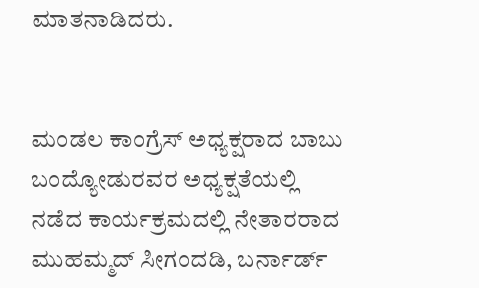ಮಾತನಾಡಿದರು.


ಮಂಡಲ ಕಾಂಗ್ರೆಸ್ ಅಧ್ಯಕ್ಷರಾದ ಬಾಬು ಬಂದ್ಯೋಡುರವರ ಅಧ್ಯಕ್ಷತೆಯಲ್ಲಿ ನಡೆದ ಕಾರ್ಯಕ್ರಮದಲ್ಲಿ ನೇತಾರರಾದ ಮುಹಮ್ಮದ್ ಸೀಗಂದಡಿ, ಬರ್ನಾರ್ಡ್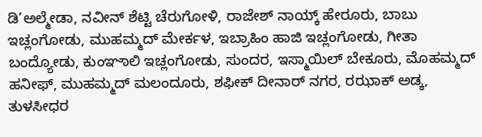ಡಿ’ಅಲ್ಮೇಡಾ, ನವೀನ್ ಶೆಟ್ಟಿ ಚೆರುಗೋಳಿ, ರಾಜೇಶ್ ನಾಯ್ಕ್ ಹೇರೂರು, ಬಾಬು ಇಚ್ಲಂಗೋಡು, ಮುಹಮ್ಮದ್ ಮೇರ್ಕಳ, ಇಬ್ರಾಹಿಂ ಹಾಜಿ ಇಚ್ಲಂಗೋಡು, ಗೀತಾ ಬಂದ್ಯೋಡು, ಕುಂಞಾಲಿ ಇಚ್ಲಂಗೋಡು, ಸುಂದರ, ಇಸ್ಮಾಯಿಲ್ ಬೇಕೂರು, ಮೊಹಮ್ಮದ್ ಹನೀಫ್, ಮುಹಮ್ಮದ್ ಮಲಂದೂರು, ಶಫೀಕ್ ದೀನಾರ್ ನಗರ, ರಝಾಕ್ ಅಡ್ಕ, ತುಳಸೀಧರ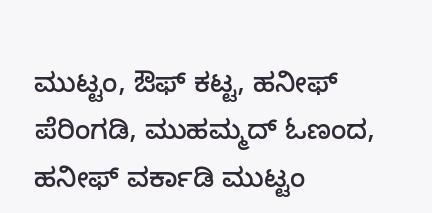ಮುಟ್ಟಂ, ಔಫ್ ಕಟ್ಟ, ಹನೀಫ್ ಪೆರಿಂಗಡಿ, ಮುಹಮ್ಮದ್ ಓಣಂದ, ಹನೀಫ್ ವರ್ಕಾಡಿ ಮುಟ್ಟಂ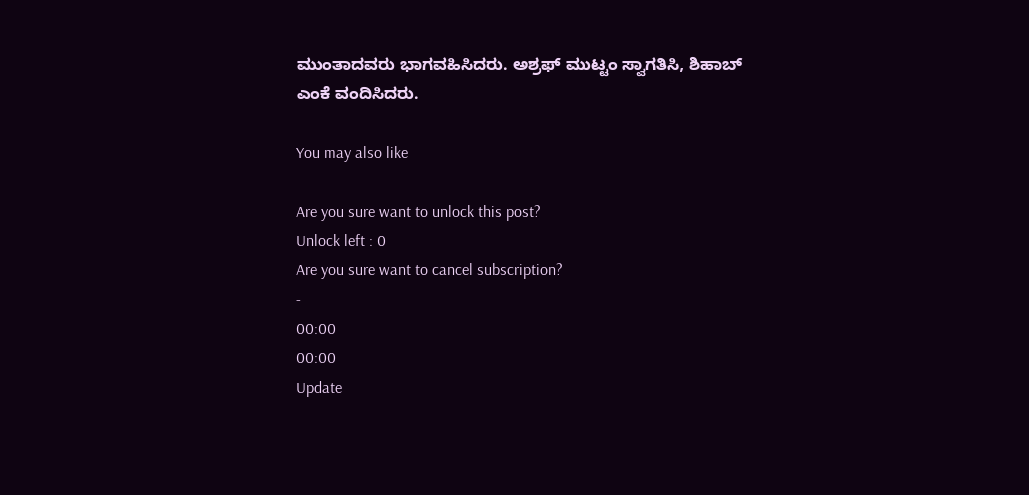ಮುಂತಾದವರು ಭಾಗವಹಿಸಿದರು. ಅಶ್ರಫ್ ಮುಟ್ಟಂ ಸ್ವಾಗತಿಸಿ, ಶಿಹಾಬ್ ಎಂಕೆ ವಂದಿಸಿದರು.

You may also like

Are you sure want to unlock this post?
Unlock left : 0
Are you sure want to cancel subscription?
-
00:00
00:00
Update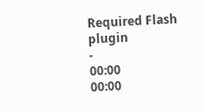Required Flash plugin
-
00:00
00:00